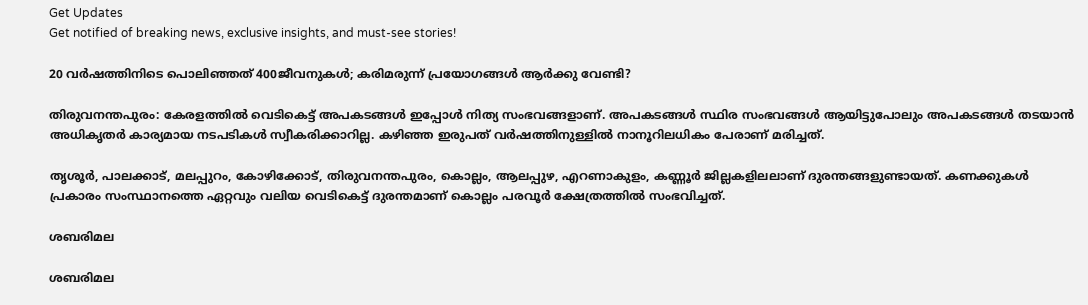Get Updates
Get notified of breaking news, exclusive insights, and must-see stories!

20 വര്‍ഷത്തിനിടെ പൊലിഞ്ഞത് 400ജീവനുകള്‍; കരിമരുന്ന് പ്രയോഗങ്ങള്‍ ആര്‍ക്കു വേണ്ടി?

തിരുവനന്തപുരം: കേരളത്തില്‍ വെടികെട്ട് അപകടങ്ങള്‍ ഇപ്പോള്‍ നിത്യ സംഭവങ്ങളാണ്. അപകടങ്ങള്‍ സ്ഥിര സംഭവങ്ങള്‍ ആയിട്ടുപോലും അപകടങ്ങള്‍ തടയാന്‍ അധികൃതര്‍ കാര്യമായ നടപടികള്‍ സ്വീകരിക്കാറില്ല. കഴിഞ്ഞ ഇരുപത് വര്‍ഷത്തിനുള്ളില്‍ നാനൂറിലധികം പേരാണ് മരിച്ചത്.

തൃശൂര്‍, പാലക്കാട്, മലപ്പുറം, കോഴിക്കോട്, തിരുവനന്തപുരം, കൊല്ലം, ആലപ്പുഴ, എറണാകുളം, കണ്ണൂര്‍ ജില്ലകളിലലാണ് ദുരന്തങ്ങളുണ്ടായത്. കണക്കുകള്‍ പ്രകാരം സംസ്ഥാനത്തെ ഏറ്റവും വലിയ വെടികെട്ട് ദുരന്തമാണ് കൊല്ലം പരവൂര്‍ ക്ഷേത്രത്തില്‍ സംഭവിച്ചത്.

ശബരിമല

ശബരിമല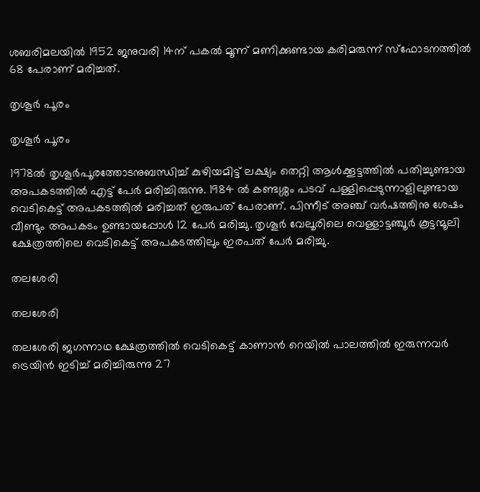ശബരിമലയില്‍ 1952 ജനുവരി 14ന് പകല്‍ മൂന്ന് മണിക്കുണ്ടായ കരിമരുന്ന് സ്‌ഫോടനത്തില്‍ 68 പേരാണ് മരിച്ചത്.

തൃശൂര്‍ പൂരം

തൃശൂര്‍ പൂരം

1978ല്‍ തൃശൂര്‍പൂരത്തോടനുബന്ധിച്ച് കുഴിയമിട്ട് ലക്ഷ്യം തെറ്റി ആള്‍ക്കൂട്ടത്തില്‍ പതിച്ചുണ്ടായ അപകടത്തില്‍ എട്ട് പേര്‍ മരിച്ചിരുന്നു. 1984 ല്‍ കണ്ടശ്ശം പടവ് പള്ളിപ്പെടുന്നാളിലുണ്ടായ വെടികെട്ട് അപകടത്തില്‍ മരിച്ചത് ഇരുപത് പേരാണ്. പിന്നീട് അഞ്ച് വര്‍ഷത്തിനു ശേഷം വീണ്ടും അപകടം ഉണ്ടായപ്പോള്‍ 12 പേര്‍ മരിച്ചു. തൃശൂര്‍ വേലൂരിലെ വെള്ളാട്ടഞ്ചൂര്‍ കൂട്ടന്മൂലി ക്ഷേത്രത്തിലെ വെടികെട്ട് അപകടത്തിലും ഇരപത് പേര്‍ മരിച്ചു.

തലശേരി

തലശേരി

തലശേരി ജഗന്നാഥ ക്ഷേത്രത്തില്‍ വെടികെട്ട് കാണാന്‍ റെയില്‍ പാലത്തില്‍ ഇരുന്നവര്‍ ട്രെയിന്‍ ഇടിച്ച് മരിച്ചിരുന്നു 27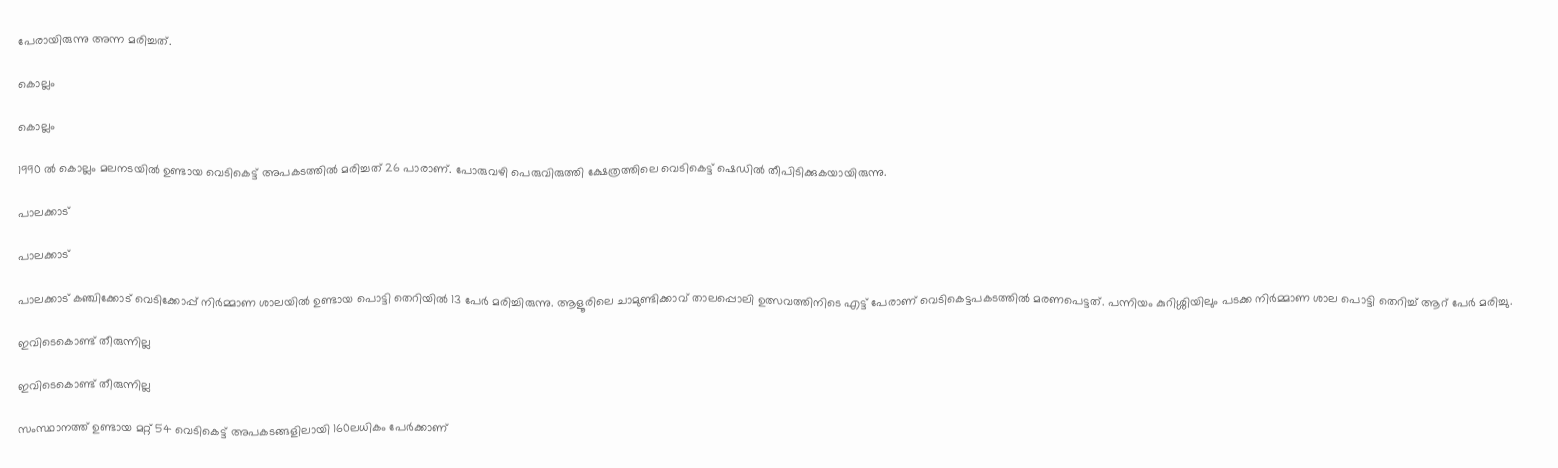പേരായിരുന്നു അന്ന മരിച്ചത്.

കൊല്ലം

കൊല്ലം

1990 ല്‍ കൊല്ലം മലനടയില്‍ ഉണ്ടായ വെടികെട്ട് അപകടത്തില്‍ മരിച്ചത് 26 പാരാണ്. പോരുവഴി പെരുവിരുത്തി ക്ഷേത്രത്തിലെ വെടികെട്ട് ഷെഡില്‍ തീപിടിക്കുകയായിരുന്നു.

പാലക്കാട്

പാലക്കാട്

പാലക്കാട് കഞ്ചിക്കോട് വെടിക്കോപ്പ് നിര്‍മ്മാണ ശാലയില്‍ ഉണ്ടായ പൊട്ടി തെറിയില്‍ 13 പേര്‍ മരിച്ചിരുന്നു. ആളൂരിലെ ചാമുണ്ടിക്കാവ് താലപ്പൊലി ഉത്സവത്തിനിടെ എട്ട് പേരാണ് വെടികെട്ടപകടത്തില്‍ മരണപെട്ടത്. പന്നിയം കുറിശ്ശിയിലും പടക്ക നിര്‍മ്മാണ ശാല പൊട്ടി തെറിച്ച് ആറ് പേര്‍ മരിച്ചു.

ഇവിടെകൊണ്ട് തീരുന്നില്ല

ഇവിടെകൊണ്ട് തീരുന്നില്ല

സംസ്ഥാനത്ത് ഉണ്ടായ മറ്റ് 54 വെടികെട്ട് അപകടങ്ങളിലായി 160ലധികം പേര്‍ക്കാണ്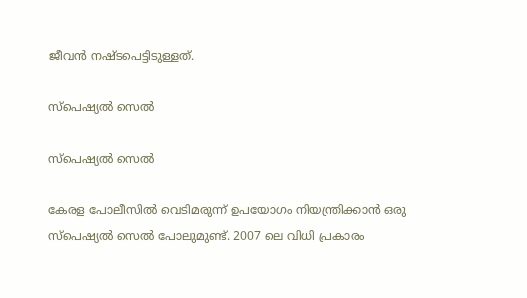ജീവന്‍ നഷ്ടപെട്ടിടുള്ളത്.

സ്‌പെഷ്യല്‍ സെല്‍

സ്‌പെഷ്യല്‍ സെല്‍

കേരള പോലീസില്‍ വെടിമരുന്ന് ഉപയോഗം നിയന്ത്രിക്കാന്‍ ഒരു സ്‌പെഷ്യല്‍ സെല്‍ പോലുമുണ്ട്. 2007 ലെ വിധി പ്രകാരം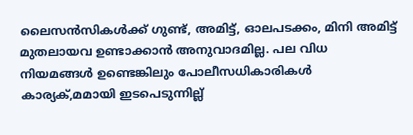ലൈസന്‍സികള്‍ക്ക് ഗുണ്ട്, അമിട്ട്, ഓലപടക്കം, മിനി അമിട്ട് മുതലായവ ഉണ്ടാക്കാന്‍ അനുവാദമില്ല. പല വിധ നിയമങ്ങള്‍ ഉണ്ടെങ്കിലും പോലീസധികാരികള്‍ കാര്യക്,മമായി ഇടപെടുന്നില്ല്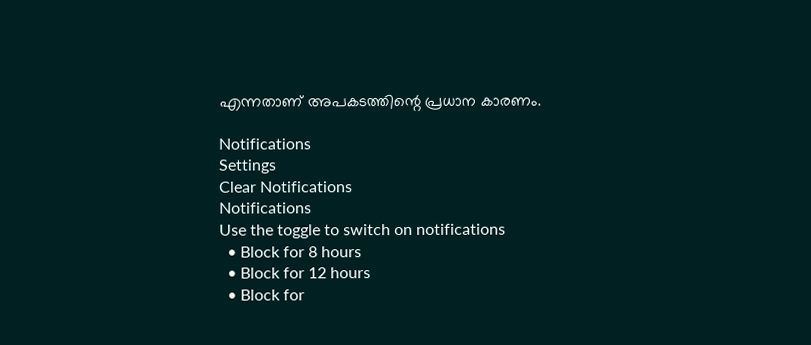എന്നതാണ് അപകടത്തിന്റെ പ്രധാന കാരണം.

Notifications
Settings
Clear Notifications
Notifications
Use the toggle to switch on notifications
  • Block for 8 hours
  • Block for 12 hours
  • Block for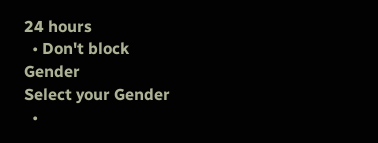24 hours
  • Don't block
Gender
Select your Gender
  •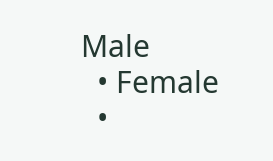Male
  • Female
  •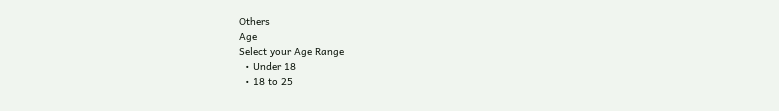Others
Age
Select your Age Range
  • Under 18
  • 18 to 25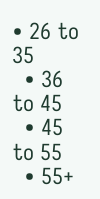• 26 to 35
  • 36 to 45
  • 45 to 55
  • 55+